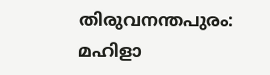തിരുവനന്തപുരം: മഹിളാ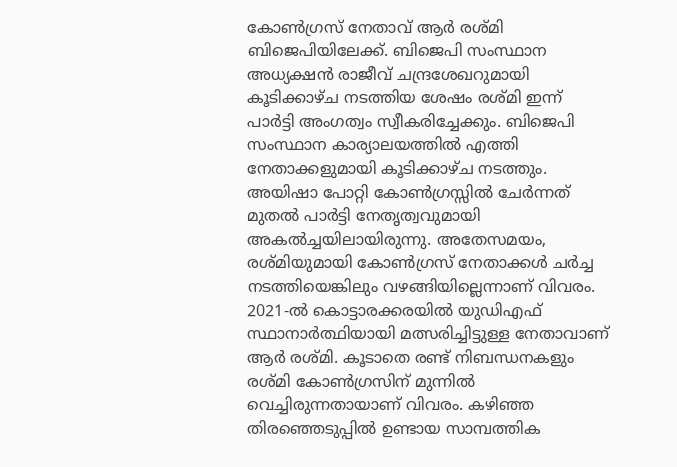കോൺഗ്രസ് നേതാവ് ആർ രശ്മി ബിജെപിയിലേക്ക്. ബിജെപി സംസ്ഥാന അധ്യക്ഷൻ രാജീവ് ചന്ദ്രശേഖറുമായി കൂടിക്കാഴ്ച നടത്തിയ ശേഷം രശ്മി ഇന്ന് പാർട്ടി അംഗത്വം സ്വീകരിച്ചേക്കും. ബിജെപി സംസ്ഥാന കാര്യാലയത്തിൽ എത്തി നേതാക്കളുമായി കൂടിക്കാഴ്ച നടത്തും.
അയിഷാ പോറ്റി കോൺഗ്രസ്സിൽ ചേർന്നത് മുതൽ പാർട്ടി നേതൃത്വവുമായി അകൽച്ചയിലായിരുന്നു. അതേസമയം, രശ്മിയുമായി കോൺഗ്രസ് നേതാക്കൾ ചർച്ച നടത്തിയെങ്കിലും വഴങ്ങിയില്ലെന്നാണ് വിവരം. 2021-ൽ കൊട്ടാരക്കരയിൽ യുഡിഎഫ് സ്ഥാനാർത്ഥിയായി മത്സരിച്ചിട്ടുള്ള നേതാവാണ് ആർ രശ്മി. കൂടാതെ രണ്ട് നിബന്ധനകളും രശ്മി കോൺഗ്രസിന് മുന്നിൽ വെച്ചിരുന്നതായാണ് വിവരം. കഴിഞ്ഞ തിരഞ്ഞെടുപ്പിൽ ഉണ്ടായ സാമ്പത്തിക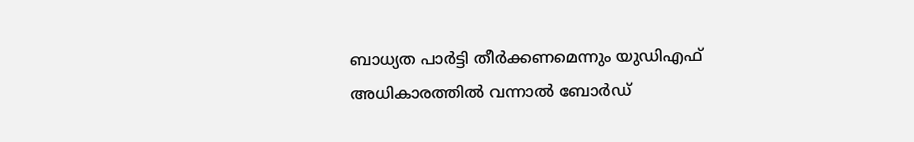ബാധ്യത പാർട്ടി തീർക്കണമെന്നും യുഡിഎഫ് അധികാരത്തിൽ വന്നാൽ ബോർഡ്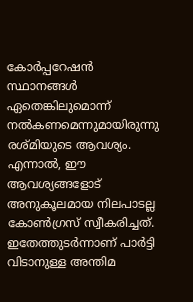കോർപ്പറേഷൻ സ്ഥാനങ്ങൾ ഏതെങ്കിലുമൊന്ന് നൽകണമെന്നുമായിരുന്നു രശ്മിയുടെ ആവശ്യം. എന്നാൽ, ഈ ആവശ്യങ്ങളോട് അനുകൂലമായ നിലപാടല്ല കോൺഗ്രസ് സ്വീകരിച്ചത്. ഇതേത്തുടർന്നാണ് പാർട്ടി വിടാനുള്ള അന്തിമ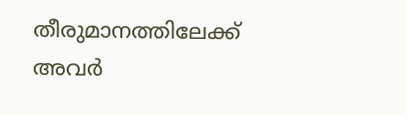തീരുമാനത്തിലേക്ക് അവർ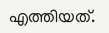എത്തിയത്.